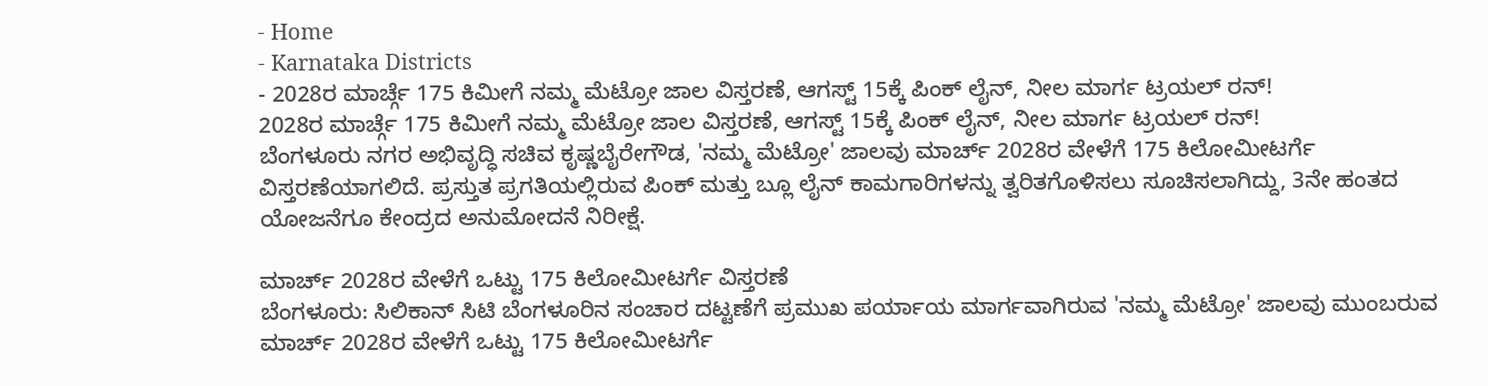- Home
- Karnataka Districts
- 2028ರ ಮಾರ್ಚ್ಗೆ 175 ಕಿಮೀಗೆ ನಮ್ಮ ಮೆಟ್ರೋ ಜಾಲ ವಿಸ್ತರಣೆ, ಆಗಸ್ಟ್ 15ಕ್ಕೆ ಪಿಂಕ್ ಲೈನ್, ನೀಲ ಮಾರ್ಗ ಟ್ರಯಲ್ ರನ್!
2028ರ ಮಾರ್ಚ್ಗೆ 175 ಕಿಮೀಗೆ ನಮ್ಮ ಮೆಟ್ರೋ ಜಾಲ ವಿಸ್ತರಣೆ, ಆಗಸ್ಟ್ 15ಕ್ಕೆ ಪಿಂಕ್ ಲೈನ್, ನೀಲ ಮಾರ್ಗ ಟ್ರಯಲ್ ರನ್!
ಬೆಂಗಳೂರು ನಗರ ಅಭಿವೃದ್ಧಿ ಸಚಿವ ಕೃಷ್ಣಬೈರೇಗೌಡ, 'ನಮ್ಮ ಮೆಟ್ರೋ' ಜಾಲವು ಮಾರ್ಚ್ 2028ರ ವೇಳೆಗೆ 175 ಕಿಲೋಮೀಟರ್ಗೆ ವಿಸ್ತರಣೆಯಾಗಲಿದೆ. ಪ್ರಸ್ತುತ ಪ್ರಗತಿಯಲ್ಲಿರುವ ಪಿಂಕ್ ಮತ್ತು ಬ್ಲೂ ಲೈನ್ ಕಾಮಗಾರಿಗಳನ್ನು ತ್ವರಿತಗೊಳಿಸಲು ಸೂಚಿಸಲಾಗಿದ್ದು, 3ನೇ ಹಂತದ ಯೋಜನೆಗೂ ಕೇಂದ್ರದ ಅನುಮೋದನೆ ನಿರೀಕ್ಷೆ.

ಮಾರ್ಚ್ 2028ರ ವೇಳೆಗೆ ಒಟ್ಟು 175 ಕಿಲೋಮೀಟರ್ಗೆ ವಿಸ್ತರಣೆ
ಬೆಂಗಳೂರು: ಸಿಲಿಕಾನ್ ಸಿಟಿ ಬೆಂಗಳೂರಿನ ಸಂಚಾರ ದಟ್ಟಣೆಗೆ ಪ್ರಮುಖ ಪರ್ಯಾಯ ಮಾರ್ಗವಾಗಿರುವ 'ನಮ್ಮ ಮೆಟ್ರೋ' ಜಾಲವು ಮುಂಬರುವ ಮಾರ್ಚ್ 2028ರ ವೇಳೆಗೆ ಒಟ್ಟು 175 ಕಿಲೋಮೀಟರ್ಗೆ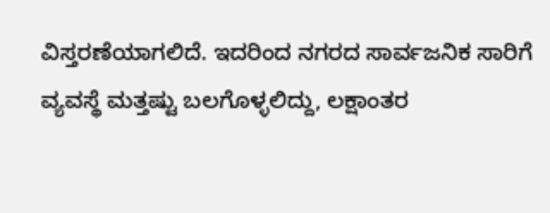ವಿಸ್ತರಣೆಯಾಗಲಿದೆ. ಇದರಿಂದ ನಗರದ ಸಾರ್ವಜನಿಕ ಸಾರಿಗೆ ವ್ಯವಸ್ಥೆ ಮತ್ತಷ್ಟು ಬಲಗೊಳ್ಳಲಿದ್ದು, ಲಕ್ಷಾಂತರ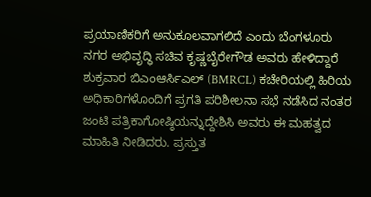ಪ್ರಯಾಣಿಕರಿಗೆ ಅನುಕೂಲವಾಗಲಿದೆ ಎಂದು ಬೆಂಗಳೂರು ನಗರ ಅಭಿವೃದ್ಧಿ ಸಚಿವ ಕೃಷ್ಣಬೈರೇಗೌಡ ಅವರು ಹೇಳಿದ್ದಾರೆ
ಶುಕ್ರವಾರ ಬಿಎಂಆರ್ಸಿಎಲ್ (BMRCL) ಕಚೇರಿಯಲ್ಲಿ ಹಿರಿಯ ಅಧಿಕಾರಿಗಳೊಂದಿಗೆ ಪ್ರಗತಿ ಪರಿಶೀಲನಾ ಸಭೆ ನಡೆಸಿದ ನಂತರ ಜಂಟಿ ಪತ್ರಿಕಾಗೋಷ್ಠಿಯನ್ನುದ್ದೇಶಿಸಿ ಅವರು ಈ ಮಹತ್ವದ ಮಾಹಿತಿ ನೀಡಿದರು. ಪ್ರಸ್ತುತ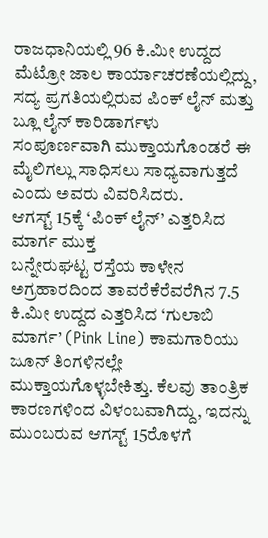ರಾಜಧಾನಿಯಲ್ಲಿ 96 ಕಿ.ಮೀ ಉದ್ದದ ಮೆಟ್ರೋ ಜಾಲ ಕಾರ್ಯಾಚರಣೆಯಲ್ಲಿದ್ದು, ಸದ್ಯ ಪ್ರಗತಿಯಲ್ಲಿರುವ ಪಿಂಕ್ ಲೈನ್ ಮತ್ತು ಬ್ಲೂ ಲೈನ್ ಕಾರಿಡಾರ್ಗಳು ಸಂಪೂರ್ಣವಾಗಿ ಮುಕ್ತಾಯಗೊಂಡರೆ ಈ ಮೈಲಿಗಲ್ಲು ಸಾಧಿಸಲು ಸಾಧ್ಯವಾಗುತ್ತದೆ ಎಂದು ಅವರು ವಿವರಿಸಿದರು.
ಆಗಸ್ಟ್ 15ಕ್ಕೆ ‘ಪಿಂಕ್ ಲೈನ್’ ಎತ್ತರಿಸಿದ ಮಾರ್ಗ ಮುಕ್ತ
ಬನ್ನೇರುಘಟ್ಟ ರಸ್ತೆಯ ಕಾಳೇನ ಅಗ್ರಹಾರದಿಂದ ತಾವರೆಕೆರೆವರೆಗಿನ 7.5 ಕಿ.ಮೀ ಉದ್ದದ ಎತ್ತರಿಸಿದ ‘ಗುಲಾಬಿ ಮಾರ್ಗ’ (Pink Line) ಕಾಮಗಾರಿಯು ಜೂನ್ ತಿಂಗಳಿನಲ್ಲೇ ಮುಕ್ತಾಯಗೊಳ್ಳಬೇಕಿತ್ತು. ಕೆಲವು ತಾಂತ್ರಿಕ ಕಾರಣಗಳಿಂದ ವಿಳಂಬವಾಗಿದ್ದು, ಇದನ್ನು ಮುಂಬರುವ ಆಗಸ್ಟ್ 15ರೊಳಗೆ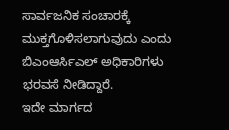ಸಾರ್ವಜನಿಕ ಸಂಚಾರಕ್ಕೆ ಮುಕ್ತಗೊಳಿಸಲಾಗುವುದು ಎಂದು ಬಿಎಂಆರ್ಸಿಎಲ್ ಅಧಿಕಾರಿಗಳು ಭರವಸೆ ನೀಡಿದ್ದಾರೆ.
ಇದೇ ಮಾರ್ಗದ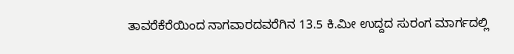ತಾವರೆಕೆರೆಯಿಂದ ನಾಗವಾರದವರೆಗಿನ 13.5 ಕಿ.ಮೀ ಉದ್ದದ ಸುರಂಗ ಮಾರ್ಗದಲ್ಲಿ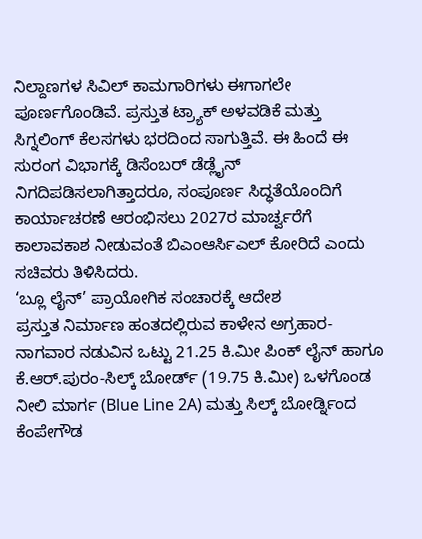ನಿಲ್ದಾಣಗಳ ಸಿವಿಲ್ ಕಾಮಗಾರಿಗಳು ಈಗಾಗಲೇ ಪೂರ್ಣಗೊಂಡಿವೆ. ಪ್ರಸ್ತುತ ಟ್ರ್ಯಾಕ್ ಅಳವಡಿಕೆ ಮತ್ತು ಸಿಗ್ನಲಿಂಗ್ ಕೆಲಸಗಳು ಭರದಿಂದ ಸಾಗುತ್ತಿವೆ. ಈ ಹಿಂದೆ ಈ ಸುರಂಗ ವಿಭಾಗಕ್ಕೆ ಡಿಸೆಂಬರ್ ಡೆಡ್ಲೈನ್ ನಿಗದಿಪಡಿಸಲಾಗಿತ್ತಾದರೂ, ಸಂಪೂರ್ಣ ಸಿದ್ಧತೆಯೊಂದಿಗೆ ಕಾರ್ಯಾಚರಣೆ ಆರಂಭಿಸಲು 2027ರ ಮಾರ್ಚ್ವರೆಗೆ ಕಾಲಾವಕಾಶ ನೀಡುವಂತೆ ಬಿಎಂಆರ್ಸಿಎಲ್ ಕೋರಿದೆ ಎಂದು ಸಚಿವರು ತಿಳಿಸಿದರು.
‘ಬ್ಲೂ ಲೈನ್’ ಪ್ರಾಯೋಗಿಕ ಸಂಚಾರಕ್ಕೆ ಆದೇಶ
ಪ್ರಸ್ತುತ ನಿರ್ಮಾಣ ಹಂತದಲ್ಲಿರುವ ಕಾಳೇನ ಅಗ್ರಹಾರ-ನಾಗವಾರ ನಡುವಿನ ಒಟ್ಟು 21.25 ಕಿ.ಮೀ ಪಿಂಕ್ ಲೈನ್ ಹಾಗೂ ಕೆ.ಆರ್.ಪುರಂ-ಸಿಲ್ಕ್ ಬೋರ್ಡ್ (19.75 ಕಿ.ಮೀ) ಒಳಗೊಂಡ ನೀಲಿ ಮಾರ್ಗ (Blue Line 2A) ಮತ್ತು ಸಿಲ್ಕ್ ಬೋರ್ಡ್ನಿಂದ ಕೆಂಪೇಗೌಡ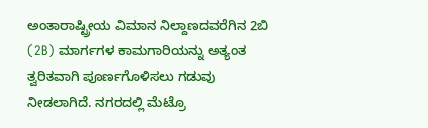ಅಂತಾರಾಷ್ಟ್ರೀಯ ವಿಮಾನ ನಿಲ್ದಾಣದವರೆಗಿನ 2ಬಿ (2B) ಮಾರ್ಗಗಳ ಕಾಮಗಾರಿಯನ್ನು ಅತ್ಯಂತ ತ್ವರಿತವಾಗಿ ಪೂರ್ಣಗೊಳಿಸಲು ಗಡುವು ನೀಡಲಾಗಿದೆ. ನಗರದಲ್ಲಿ ಮೆಟ್ರೊ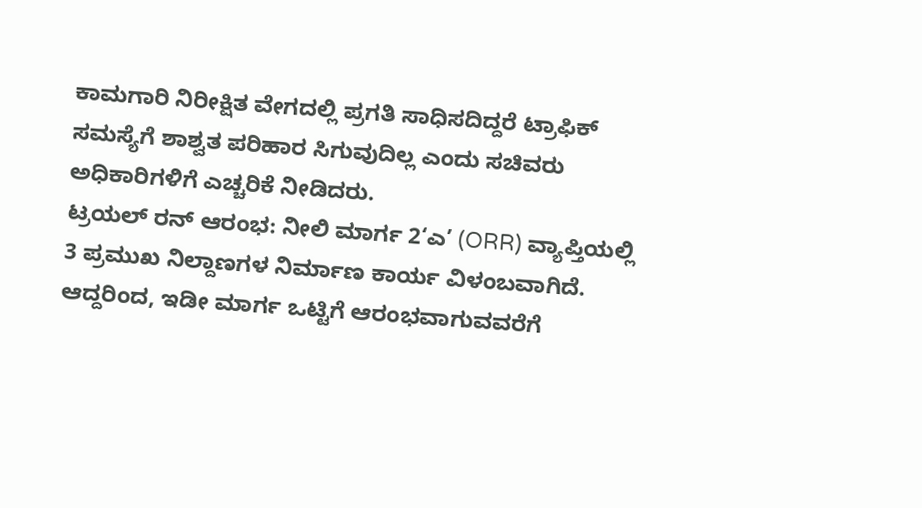ಕಾಮಗಾರಿ ನಿರೀಕ್ಷಿತ ವೇಗದಲ್ಲಿ ಪ್ರಗತಿ ಸಾಧಿಸದಿದ್ದರೆ ಟ್ರಾಫಿಕ್ ಸಮಸ್ಯೆಗೆ ಶಾಶ್ವತ ಪರಿಹಾರ ಸಿಗುವುದಿಲ್ಲ ಎಂದು ಸಚಿವರು ಅಧಿಕಾರಿಗಳಿಗೆ ಎಚ್ಚರಿಕೆ ನೀಡಿದರು.
ಟ್ರಯಲ್ ರನ್ ಆರಂಭ: ನೀಲಿ ಮಾರ್ಗ 2‘ಎ’ (ORR) ವ್ಯಾಪ್ತಿಯಲ್ಲಿ 3 ಪ್ರಮುಖ ನಿಲ್ದಾಣಗಳ ನಿರ್ಮಾಣ ಕಾರ್ಯ ವಿಳಂಬವಾಗಿದೆ. ಆದ್ದರಿಂದ, ಇಡೀ ಮಾರ್ಗ ಒಟ್ಟಿಗೆ ಆರಂಭವಾಗುವವರೆಗೆ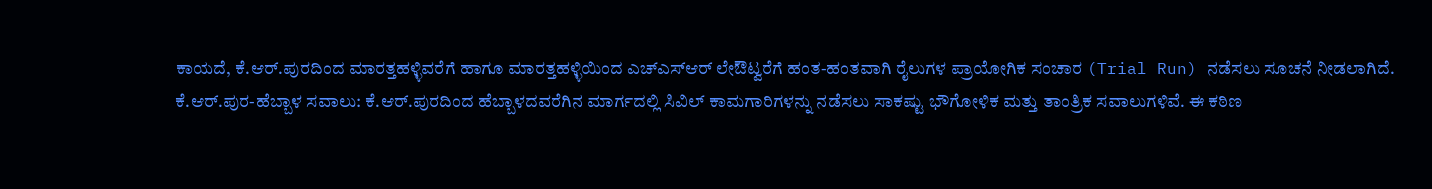ಕಾಯದೆ, ಕೆ.ಆರ್.ಪುರದಿಂದ ಮಾರತ್ತಹಳ್ಳಿವರೆಗೆ ಹಾಗೂ ಮಾರತ್ತಹಳ್ಳಿಯಿಂದ ಎಚ್ಎಸ್ಆರ್ ಲೇಔಟ್ವರೆಗೆ ಹಂತ-ಹಂತವಾಗಿ ರೈಲುಗಳ ಪ್ರಾಯೋಗಿಕ ಸಂಚಾರ (Trial Run) ನಡೆಸಲು ಸೂಚನೆ ನೀಡಲಾಗಿದೆ.
ಕೆ.ಆರ್.ಪುರ-ಹೆಬ್ಬಾಳ ಸವಾಲು: ಕೆ.ಆರ್.ಪುರದಿಂದ ಹೆಬ್ಬಾಳದವರೆಗಿನ ಮಾರ್ಗದಲ್ಲಿ ಸಿವಿಲ್ ಕಾಮಗಾರಿಗಳನ್ನು ನಡೆಸಲು ಸಾಕಷ್ಟು ಭೌಗೋಳಿಕ ಮತ್ತು ತಾಂತ್ರಿಕ ಸವಾಲುಗಳಿವೆ. ಈ ಕಠಿಣ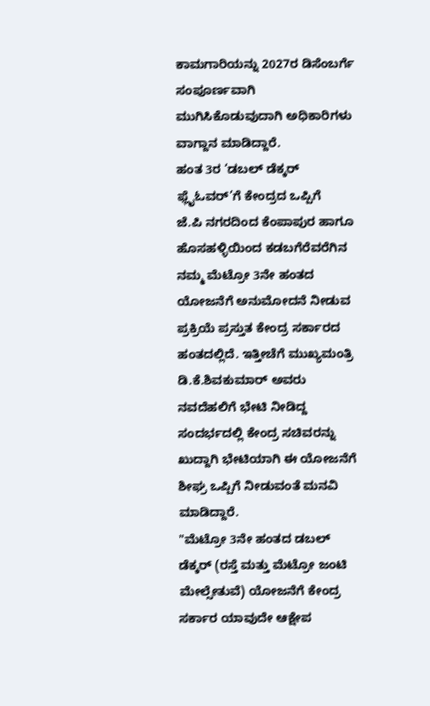ಕಾಮಗಾರಿಯನ್ನು 2027ರ ಡಿಸೆಂಬರ್ಗೆ ಸಂಪೂರ್ಣವಾಗಿ ಮುಗಿಸಿಕೊಡುವುದಾಗಿ ಅಧಿಕಾರಿಗಳು ವಾಗ್ದಾನ ಮಾಡಿದ್ದಾರೆ.
ಹಂತ 3ರ ‘ಡಬಲ್ ಡೆಕ್ಕರ್ ಫ್ಲೈಓವರ್’ಗೆ ಕೇಂದ್ರದ ಒಪ್ಪಿಗೆ
ಜೆ.ಪಿ ನಗರದಿಂದ ಕೆಂಪಾಪುರ ಹಾಗೂ ಹೊಸಹಳ್ಳಿಯಿಂದ ಕಡಬಗೆರೆವರೆಗಿನ ನಮ್ಮ ಮೆಟ್ರೋ 3ನೇ ಹಂತದ ಯೋಜನೆಗೆ ಅನುಮೋದನೆ ನೀಡುವ ಪ್ರಕ್ರಿಯೆ ಪ್ರಸ್ತುತ ಕೇಂದ್ರ ಸರ್ಕಾರದ ಹಂತದಲ್ಲಿದೆ. ಇತ್ತೀಚೆಗೆ ಮುಖ್ಯಮಂತ್ರಿ ಡಿ.ಕೆ.ಶಿವಕುಮಾರ್ ಅವರು ನವದೆಹಲಿಗೆ ಭೇಟಿ ನೀಡಿದ್ದ ಸಂದರ್ಭದಲ್ಲಿ ಕೇಂದ್ರ ಸಚಿವರನ್ನು ಖುದ್ದಾಗಿ ಭೇಟಿಯಾಗಿ ಈ ಯೋಜನೆಗೆ ಶೀಘ್ರ ಒಪ್ಪಿಗೆ ನೀಡುವಂತೆ ಮನವಿ ಮಾಡಿದ್ದಾರೆ.
"ಮೆಟ್ರೋ 3ನೇ ಹಂತದ ಡಬಲ್ ಡೆಕ್ಕರ್ (ರಸ್ತೆ ಮತ್ತು ಮೆಟ್ರೋ ಜಂಟಿ ಮೇಲ್ಸೇತುವೆ) ಯೋಜನೆಗೆ ಕೇಂದ್ರ ಸರ್ಕಾರ ಯಾವುದೇ ಆಕ್ಷೇಪ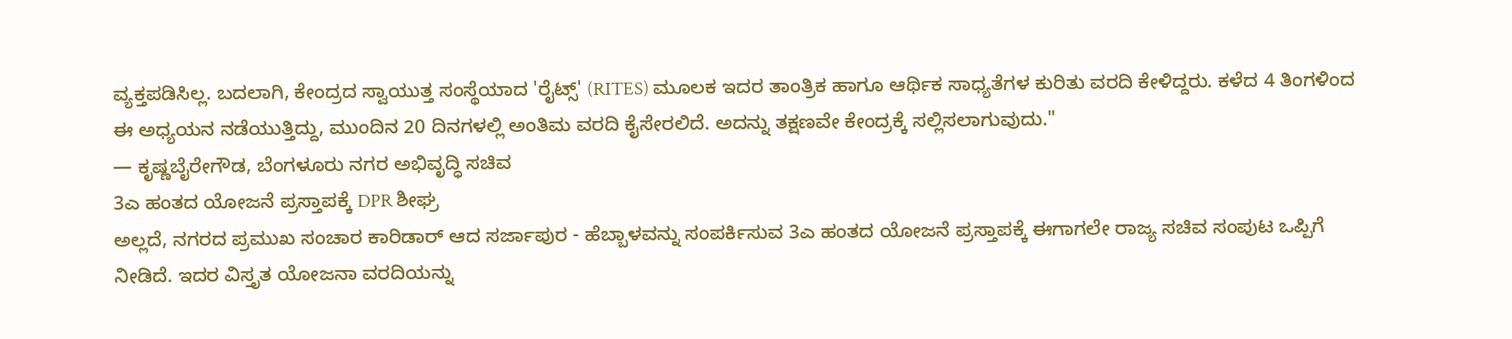ವ್ಯಕ್ತಪಡಿಸಿಲ್ಲ. ಬದಲಾಗಿ, ಕೇಂದ್ರದ ಸ್ವಾಯುತ್ತ ಸಂಸ್ಥೆಯಾದ 'ರೈಟ್ಸ್' (RITES) ಮೂಲಕ ಇದರ ತಾಂತ್ರಿಕ ಹಾಗೂ ಆರ್ಥಿಕ ಸಾಧ್ಯತೆಗಳ ಕುರಿತು ವರದಿ ಕೇಳಿದ್ದರು. ಕಳೆದ 4 ತಿಂಗಳಿಂದ ಈ ಅಧ್ಯಯನ ನಡೆಯುತ್ತಿದ್ದು, ಮುಂದಿನ 20 ದಿನಗಳಲ್ಲಿ ಅಂತಿಮ ವರದಿ ಕೈಸೇರಲಿದೆ. ಅದನ್ನು ತಕ್ಷಣವೇ ಕೇಂದ್ರಕ್ಕೆ ಸಲ್ಲಿಸಲಾಗುವುದು."
— ಕೃಷ್ಣಬೈರೇಗೌಡ, ಬೆಂಗಳೂರು ನಗರ ಅಭಿವೃದ್ಧಿ ಸಚಿವ
3ಎ ಹಂತದ ಯೋಜನೆ ಪ್ರಸ್ತಾಪಕ್ಕೆ DPR ಶೀಘ್ರ
ಅಲ್ಲದೆ, ನಗರದ ಪ್ರಮುಖ ಸಂಚಾರ ಕಾರಿಡಾರ್ ಆದ ಸರ್ಜಾಪುರ - ಹೆಬ್ಬಾಳವನ್ನು ಸಂಪರ್ಕಿಸುವ 3ಎ ಹಂತದ ಯೋಜನೆ ಪ್ರಸ್ತಾಪಕ್ಕೆ ಈಗಾಗಲೇ ರಾಜ್ಯ ಸಚಿವ ಸಂಪುಟ ಒಪ್ಪಿಗೆ ನೀಡಿದೆ. ಇದರ ವಿಸ್ತೃತ ಯೋಜನಾ ವರದಿಯನ್ನು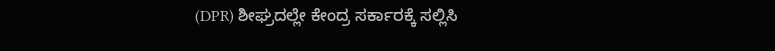(DPR) ಶೀಘ್ರದಲ್ಲೇ ಕೇಂದ್ರ ಸರ್ಕಾರಕ್ಕೆ ಸಲ್ಲಿಸಿ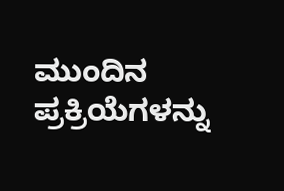ಮುಂದಿನ ಪ್ರಕ್ರಿಯೆಗಳನ್ನು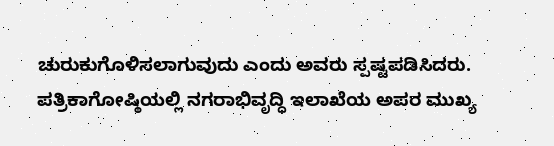ಚುರುಕುಗೊಳಿಸಲಾಗುವುದು ಎಂದು ಅವರು ಸ್ಪಷ್ಟಪಡಿಸಿದರು. ಪತ್ರಿಕಾಗೋಷ್ಠಿಯಲ್ಲಿ ನಗರಾಭಿವೃದ್ಧಿ ಇಲಾಖೆಯ ಅಪರ ಮುಖ್ಯ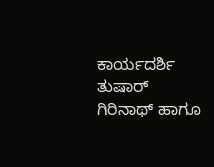ಕಾರ್ಯದರ್ಶಿ ತುಷಾರ್ ಗಿರಿನಾಥ್ ಹಾಗೂ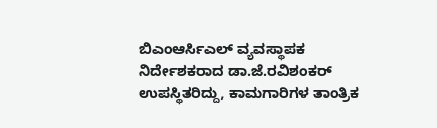ಬಿಎಂಆರ್ಸಿಎಲ್ ವ್ಯವಸ್ಥಾಪಕ ನಿರ್ದೇಶಕರಾದ ಡಾ.ಜೆ.ರವಿಶಂಕರ್ ಉಪಸ್ಥಿತರಿದ್ದು, ಕಾಮಗಾರಿಗಳ ತಾಂತ್ರಿಕ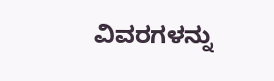ವಿವರಗಳನ್ನು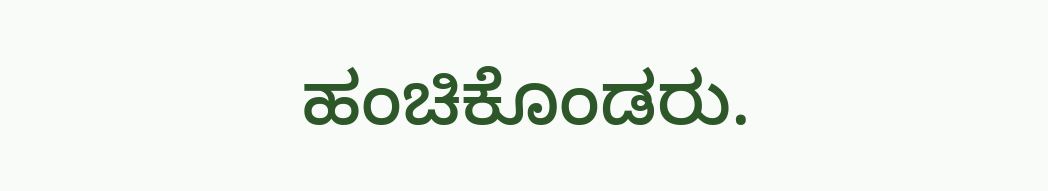ಹಂಚಿಕೊಂಡರು.